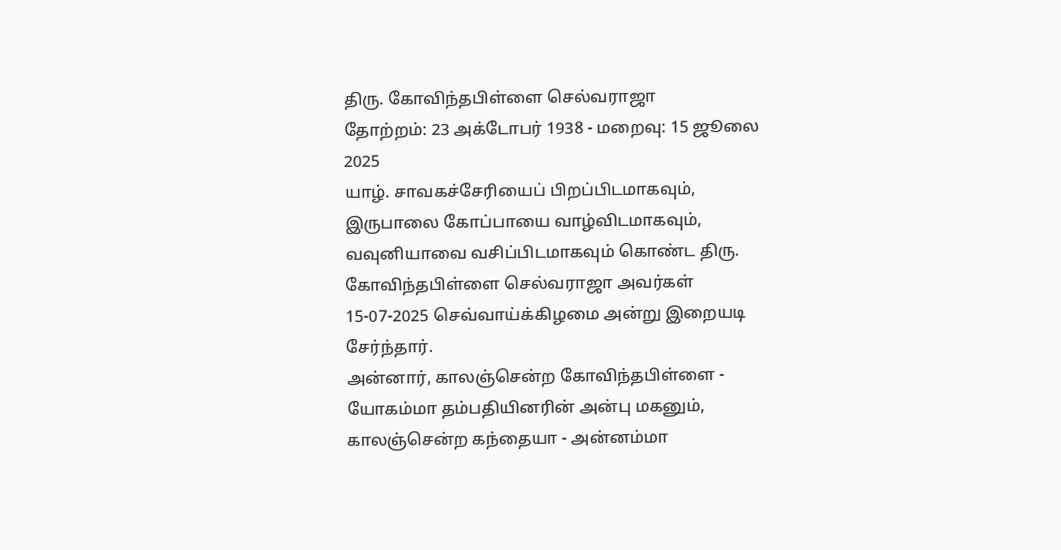திரு. கோவிந்தபிள்ளை செல்வராஜா
தோற்றம்: 23 அக்டோபர் 1938 - மறைவு: 15 ஜூலை 2025
யாழ். சாவகச்சேரியைப் பிறப்பிடமாகவும், இருபாலை கோப்பாயை வாழ்விடமாகவும், வவுனியாவை வசிப்பிடமாகவும் கொண்ட திரு. கோவிந்தபிள்ளை செல்வராஜா அவர்கள் 15-07-2025 செவ்வாய்க்கிழமை அன்று இறையடி சேர்ந்தார்.
அன்னார், காலஞ்சென்ற கோவிந்தபிள்ளை - யோகம்மா தம்பதியினரின் அன்பு மகனும்,
காலஞ்சென்ற கந்தையா - அன்னம்மா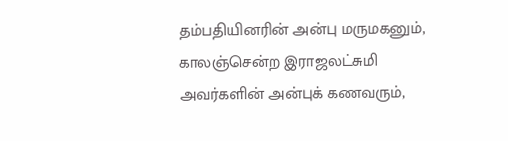தம்பதியினரின் அன்பு மருமகனும்,
காலஞ்சென்ற இராஜலட்சுமி அவர்களின் அன்புக் கணவரும்,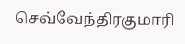செவ்வேந்திரகுமாரி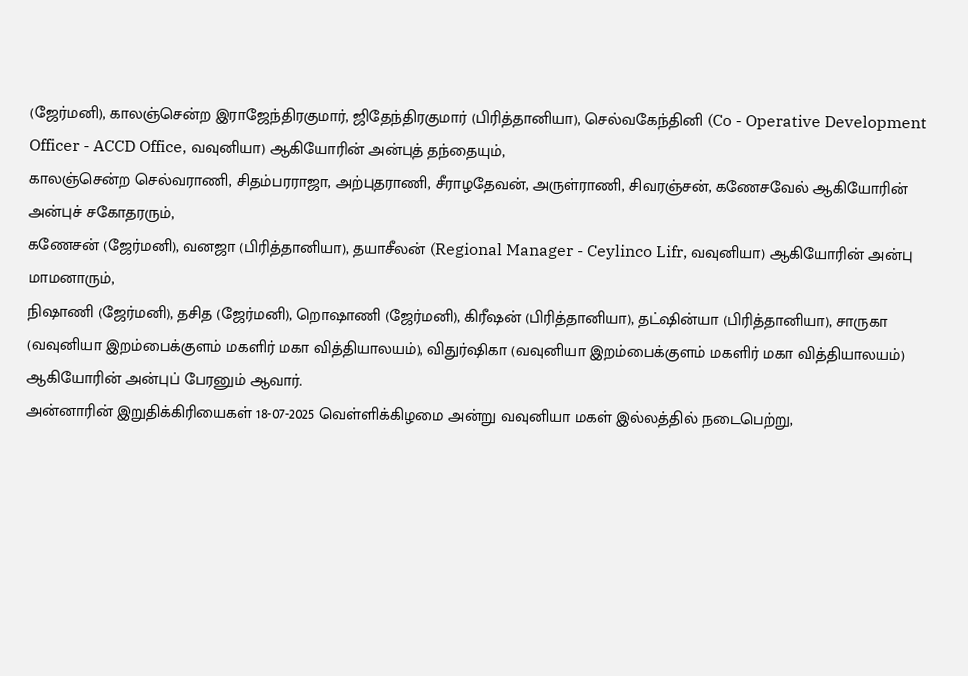(ஜேர்மனி), காலஞ்சென்ற இராஜேந்திரகுமார், ஜிதேந்திரகுமார் (பிரித்தானியா), செல்வகேந்தினி (Co - Operative Development Officer - ACCD Office, வவுனியா) ஆகியோரின் அன்புத் தந்தையும்,
காலஞ்சென்ற செல்வராணி, சிதம்பரராஜா, அற்புதராணி, சீராழதேவன், அருள்ராணி, சிவரஞ்சன், கணேசவேல் ஆகியோரின் அன்புச் சகோதரரும்,
கணேசன் (ஜேர்மனி), வனஜா (பிரித்தானியா), தயாசீலன் (Regional Manager - Ceylinco Lifr, வவுனியா) ஆகியோரின் அன்பு மாமனாரும்,
நிஷாணி (ஜேர்மனி), தசித (ஜேர்மனி), றொஷாணி (ஜேர்மனி), கிரீஷன் (பிரித்தானியா), தட்ஷின்யா (பிரித்தானியா), சாருகா (வவுனியா இறம்பைக்குளம் மகளிர் மகா வித்தியாலயம்), விதுர்ஷிகா (வவுனியா இறம்பைக்குளம் மகளிர் மகா வித்தியாலயம்) ஆகியோரின் அன்புப் பேரனும் ஆவார்.
அன்னாரின் இறுதிக்கிரியைகள் 18-07-2025 வெள்ளிக்கிழமை அன்று வவுனியா மகள் இல்லத்தில் நடைபெற்று,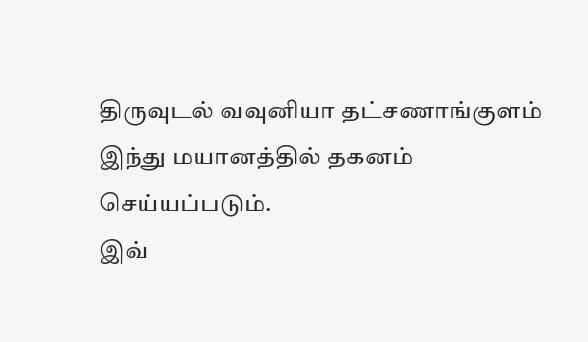திருவுடல் வவுனியா தட்சணாங்குளம் இந்து மயானத்தில் தகனம் செய்யப்படும்.
இவ்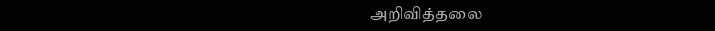அறிவித்தலை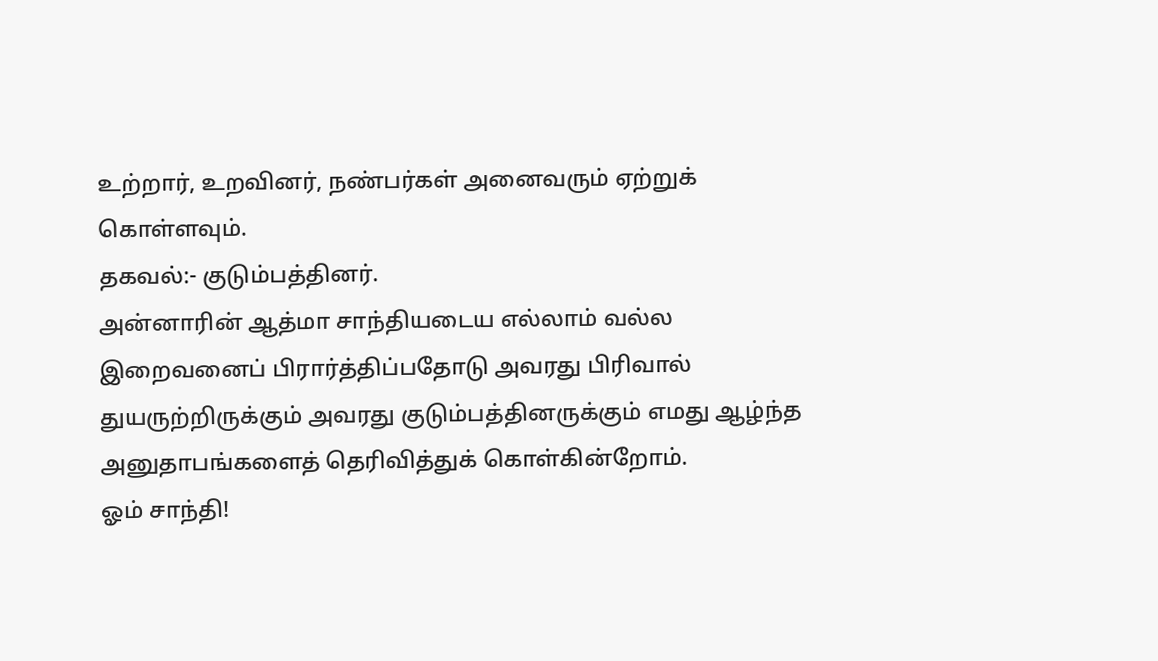உற்றார், உறவினர், நண்பர்கள் அனைவரும் ஏற்றுக் கொள்ளவும்.
தகவல்:- குடும்பத்தினர்.
அன்னாரின் ஆத்மா சாந்தியடைய எல்லாம் வல்ல இறைவனைப் பிரார்த்திப்பதோடு அவரது பிரிவால் துயருற்றிருக்கும் அவரது குடும்பத்தினருக்கும் எமது ஆழ்ந்த அனுதாபங்களைத் தெரிவித்துக் கொள்கின்றோம்.
ஓம் சாந்தி!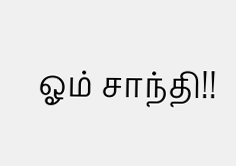ஓம் சாந்தி!!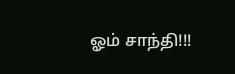ஓம் சாந்தி!!!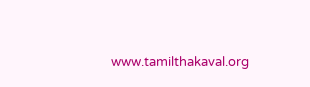www.tamilthakaval.org